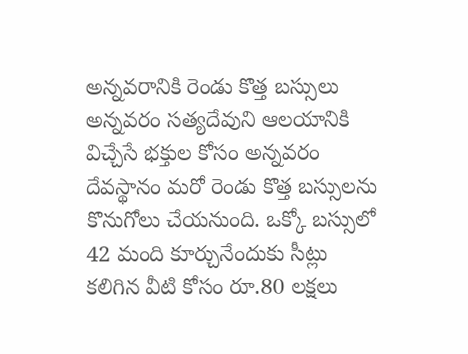అన్నవరానికి రెండు కొత్త బస్సులు
అన్నవరం సత్యదేవుని ఆలయానికి విచ్చేసే భక్తుల కోసం అన్నవరం దేవస్థానం మరో రెండు కొత్త బస్సులను కొనుగోలు చేయనుంది. ఒక్కో బస్సులో 42 మంది కూర్చునేందుకు సీట్లు కలిగిన వీటి కోసం రూ.80 లక్షలు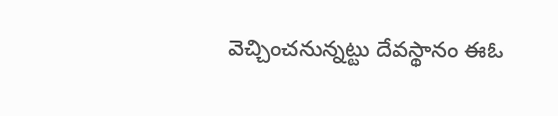వెచ్చించనున్నట్టు దేవస్థానం ఈఓ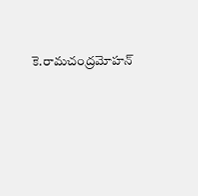కె.రామచంద్రమోహన్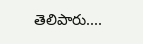తెలిపారు....